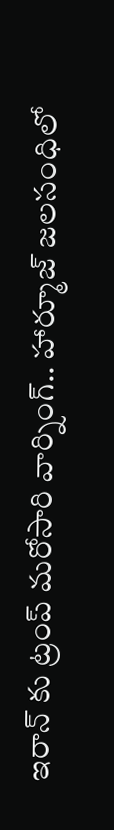ఇరాన్ కు ట్రంప్ మరోసారి వార్నింగ్.. హార్మూజ్ జలసంధిలో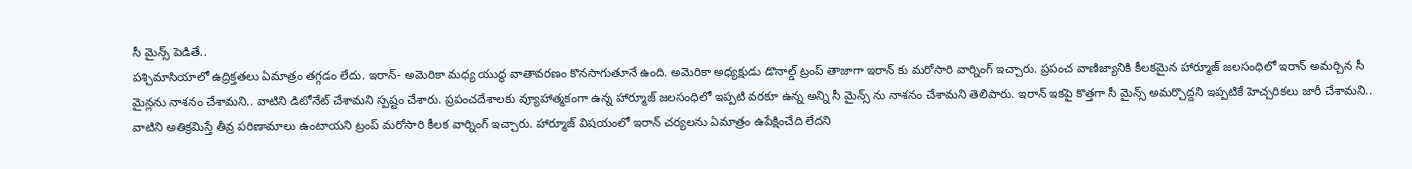సీ మైన్స్ పెడితే..
పశ్చిమాసియాలో ఉద్రిక్తతలు ఏమాత్రం తగ్గడం లేదు. ఇరాన్- అమెరికా మధ్య యుద్ధ వాతావరణం కొనసాగుతూనే ఉంది. అమెరికా అధ్యక్షుడు డొనాల్డ్ ట్రంప్ తాజాగా ఇరాన్ కు మరోసారి వార్నింగ్ ఇచ్చారు. ప్రపంచ వాణిజ్యానికి కీలకమైన హార్మూజ్ జలసంధిలో ఇరాన్ అమర్చిన సీ మైన్లను నాశనం చేశామని.. వాటిని డిటోనేట్ చేశామని స్పష్టం చేశారు. ప్రపంచదేశాలకు వ్యూహాత్మకంగా ఉన్న హార్మూజ్ జలసంధిలో ఇప్పటి వరకూ ఉన్న అన్ని సీ మైన్స్ ను నాశనం చేశామని తెలిపారు. ఇరాన్ ఇకపై కొత్తగా సీ మైన్స్ అమర్చొద్దని ఇప్పటికే హెచ్చరికలు జారీ చేశామని.. వాటిని అతిక్రమిస్తే తీవ్ర పరిణామాలు ఉంటాయని ట్రంప్ మరోసారి కీలక వార్నింగ్ ఇచ్చారు. హార్మూజ్ విషయంలో ఇరాన్ చర్యలను ఏమాత్రం ఉపేక్షించేది లేదని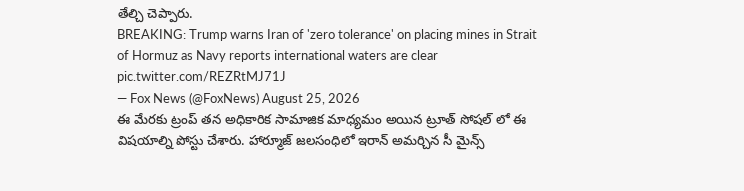తేల్చి చెప్పారు.
BREAKING: Trump warns Iran of 'zero tolerance' on placing mines in Strait of Hormuz as Navy reports international waters are clear pic.twitter.com/REZRtMJ71J
— Fox News (@FoxNews) August 25, 2026
ఈ మేరకు ట్రంప్ తన అధికారిక సామాజిక మాధ్యమం అయిన ట్రూత్ సోషల్ లో ఈ విషయాల్ని పోస్టు చేశారు. హార్మూజ్ జలసంధిలో ఇరాన్ అమర్చిన సీ మైన్స్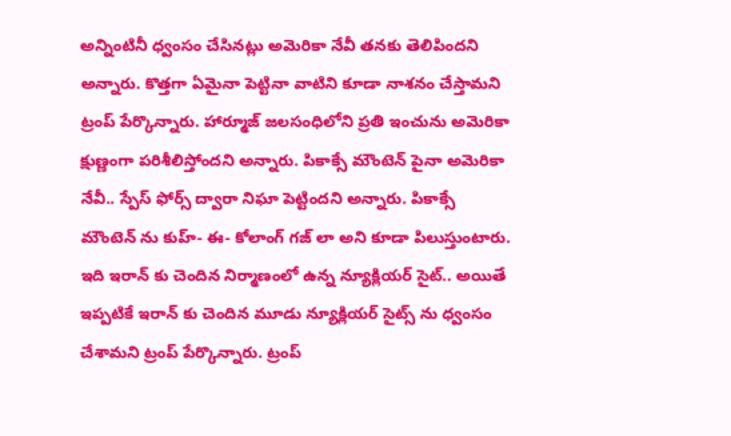అన్నింటినీ ధ్వంసం చేసినట్లు అమెరికా నేవీ తనకు తెలిపిందని అన్నారు. కొత్తగా ఏమైనా పెట్టినా వాటిని కూడా నాశనం చేస్తామని ట్రంప్ పేర్కొన్నారు. హార్మూజ్ జలసంధిలోని ప్రతి ఇంచును అమెరికా క్షుణ్ణంగా పరిశీలిస్తోందని అన్నారు. పికాక్సే మౌంటెన్ పైనా అమెరికా నేవీ.. స్పేస్ ఫోర్స్ ద్వారా నిఘా పెట్టిందని అన్నారు. పికాక్సే మౌంటెన్ ను కుహ్- ఈ- కోలాంగ్ గజ్ లా అని కూడా పిలుస్తుంటారు. ఇది ఇరాన్ కు చెందిన నిర్మాణంలో ఉన్న న్యూక్లియర్ సైట్.. అయితే ఇప్పటికే ఇరాన్ కు చెందిన మూడు న్యూక్లియర్ సైట్స్ ను ధ్వంసం చేశామని ట్రంప్ పేర్కొన్నారు. ట్రంప్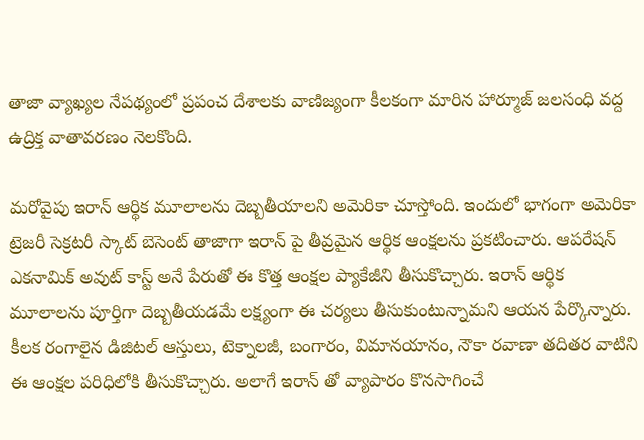తాజా వ్యాఖ్యల నేపథ్యంలో ప్రపంచ దేశాలకు వాణిజ్యంగా కీలకంగా మారిన హార్మూజ్ జలసంధి వద్ద ఉద్రిక్త వాతావరణం నెలకొంది.

మరోవైపు ఇరాన్ ఆర్థిక మూలాలను దెబ్బతీయాలని అమెరికా చూస్తోంది. ఇందులో భాగంగా అమెరికా ట్రెజరీ సెక్రటరీ స్కాట్ బెసెంట్ తాజాగా ఇరాన్ పై తీవ్రమైన ఆర్థిక ఆంక్షలను ప్రకటించారు. ఆపరేషన్ ఎకనామిక్ అవుట్ కాస్ట్ అనే పేరుతో ఈ కొత్త ఆంక్షల ప్యాకేజీని తీసుకొచ్చారు. ఇరాన్ ఆర్థిక మూలాలను పూర్తిగా దెబ్బతీయడమే లక్ష్యంగా ఈ చర్యలు తీసుకుంటున్నామని ఆయన పేర్కొన్నారు. కీలక రంగాలైన డిజిటల్ ఆస్తులు, టెక్నాలజీ, బంగారం, విమానయానం, నౌకా రవాణా తదితర వాటిని ఈ ఆంక్షల పరిధిలోకి తీసుకొచ్చారు. అలాగే ఇరాన్ తో వ్యాపారం కొనసాగించే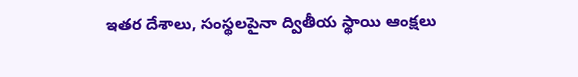ఇతర దేశాలు, సంస్థలపైనా ద్వితీయ స్థాయి ఆంక్షలు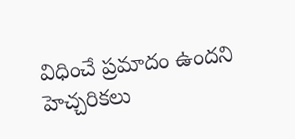విధించే ప్రమాదం ఉందని హెచ్చరికలు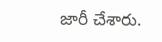జారీ చేశారు.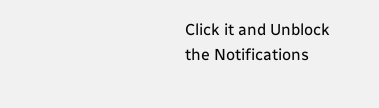Click it and Unblock the Notifications